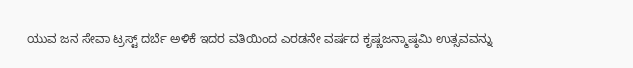ಯುವ ಜನ ಸೇವಾ ಟ್ರಸ್ಟ್ ದರ್ಬೆ ಅಳಿಕೆ ಇದರ ವತಿಯಿಂದ ಎರಡನೇ ವರ್ಷದ ಕೃಷ್ಣಜನ್ಮಾಷ್ಠಮಿ ಉತ್ಸವವನ್ನು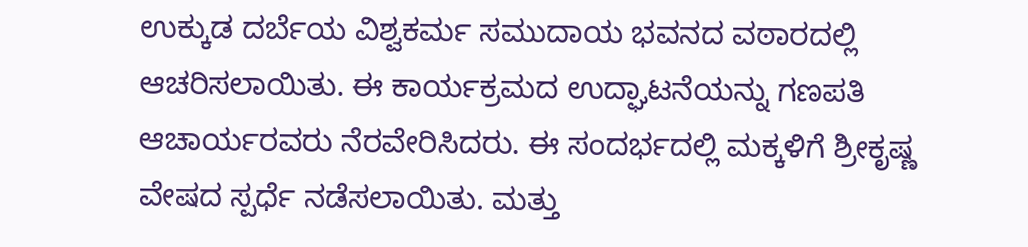ಉಕ್ಕುಡ ದರ್ಬೆಯ ವಿಶ್ವಕರ್ಮ ಸಮುದಾಯ ಭವನದ ವಠಾರದಲ್ಲಿ ಆಚರಿಸಲಾಯಿತು. ಈ ಕಾರ್ಯಕ್ರಮದ ಉದ್ಘಾಟನೆಯನ್ನು ಗಣಪತಿ ಆಚಾರ್ಯರವರು ನೆರವೇರಿಸಿದರು. ಈ ಸಂದರ್ಭದಲ್ಲಿ ಮಕ್ಕಳಿಗೆ ಶ್ರೀಕೃಷ್ಣ ವೇಷದ ಸ್ಪರ್ಧೆ ನಡೆಸಲಾಯಿತು. ಮತ್ತು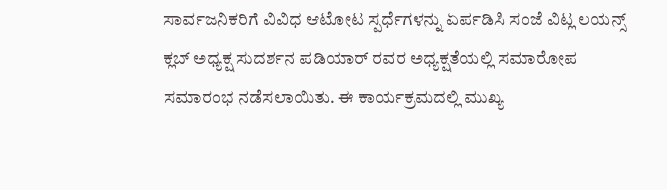ಸಾರ್ವಜನಿಕರಿಗೆ ವಿವಿಧ ಆಟೋಟ ಸ್ಪರ್ಧೆಗಳನ್ನು ಏರ್ಪಡಿಸಿ ಸಂಜೆ ವಿಟ್ಲ ಲಯನ್ಸ್ ಕ್ಲಬ್ ಅಧ್ಯಕ್ಷ ಸುದರ್ಶನ ಪಡಿಯಾರ್ ರವರ ಅಧ್ಯಕ್ಷತೆಯಲ್ಲಿ ಸಮಾರೋಪ ಸಮಾರಂಭ ನಡೆಸಲಾಯಿತು. ಈ ಕಾರ್ಯಕ್ರಮದಲ್ಲಿ ಮುಖ್ಯ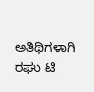ಅತಿಥಿಗಳಾಗಿ ರಘು ಟಿ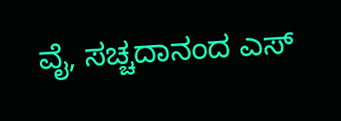ವೈ, ಸಚ್ಚದಾನಂದ ಎಸ್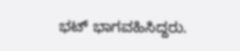ಭಟ್ ಭಾಗವಹಿಸಿದ್ದರು.